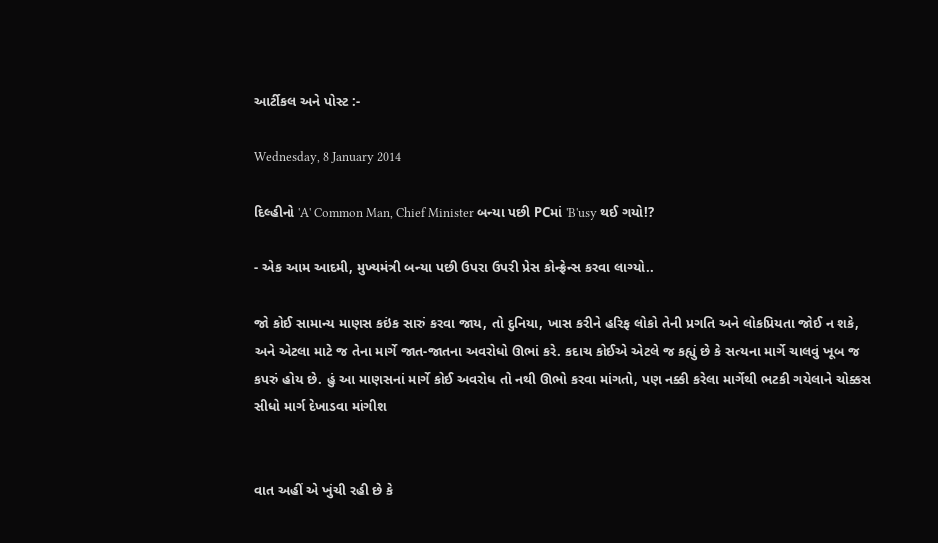આર્ટીકલ અને પોસ્ટ :-

Wednesday, 8 January 2014

દિલ્હીનો 'A' Common Man, Chief Minister બન્યા પછી PCમાં 'B'usy થઈ ગયો!?

- એક આમ આદમી, મુખ્યમંત્રી બન્યા પછી ઉપરા ઉપરી પ્રેસ કોન્ફ્રેન્સ કરવા લાગ્યો..

જો કોઈ સામાન્ય માણસ કઇંક સારું કરવા જાય, તો દુનિયા, ખાસ કરીને હરિફ લોકો તેની પ્રગતિ અને લોકપ્રિયતા જોઈ ન શકે, અને એટલા માટે જ તેના માર્ગે જાત-જાતના અવરોધો ઊભાં કરે. કદાચ કોઈએ એટલે જ કહ્યું છે કે સત્યના માર્ગે ચાલવું ખૂબ જ કપરું હોય છે. હું આ માણસનાં માર્ગે કોઈ અવરોધ તો નથી ઊભો કરવા માંગતો, પણ નક્કી કરેલા માર્ગેથી ભટકી ગયેલાને ચોક્કસ સીધો માર્ગ દેખાડવા માંગીશ


વાત અહીં એ ખુંચી રહી છે કે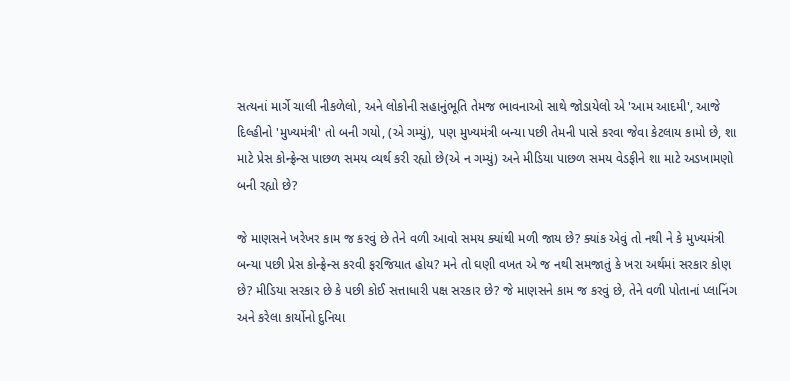સત્યનાં માર્ગે ચાલી નીકળેલો, અને લોકોની સહાનુંભૂતિ તેમજ ભાવનાઓ સાથે જોડાયેલો એ 'આમ આદમી', આજે દિલ્હીનો 'મુખ્યમંત્રી' તો બની ગયો, (એ ગમ્યું), પણ મુખ્યમંત્રી બન્યા પછી તેમની પાસે કરવા જેવા કેટલાય કામો છે, શા માટે પ્રેસ કોન્ફ્રેન્સ પાછળ સમય વ્યર્થ કરી રહ્યો છે(એ ન ગમ્યું) અને મીડિયા પાછળ સમય વેડફીને શા માટે અડખામણો બની રહ્યો છે?

જે માણસને ખરેખર કામ જ કરવું છે તેને વળી આવો સમય ક્યાંથી મળી જાય છે? ક્યાંક એવું તો નથી ને કે મુખ્યમંત્રી બન્યા પછી પ્રેસ કોન્ફ્રેન્સ કરવી ફરજિયાત હોય? મને તો ઘણી વખત એ જ નથી સમજાતું કે ખરા અર્થમાં સરકાર કોણ છે? મીડિયા સરકાર છે કે પછી કોઈ સત્તાધારી પક્ષ સરકાર છે? જે માણસને કામ જ કરવું છે, તેને વળી પોતાનાં પ્લાનિંગ અને કરેલા કાર્યોનો દુનિયા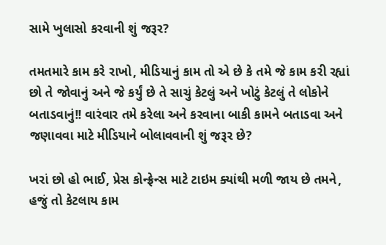સામે ખુલાસો કરવાની શું જરૂર?

તમતમારે કામ કરે રાખો, મીડિયાનું કામ તો એ છે કે તમે જે કામ કરી રહ્યાં છો તે જોવાનું અને જે કર્યું છે તે સાચું કેટલું અને ખોટું કેટલું તે લોકોને બતાડવાનું!! વારંવાર તમે કરેલા અને કરવાના બાકી કામને બતાડવા અને જણાવવા માટે મીડિયાને બોલાવવાની શું જરૂર છે?

ખરાં છો હો ભાઈ, પ્રેસ કોન્ફ્રેન્સ માટે ટાઇમ ક્યાંથી મળી જાય છે તમને, હજું તો કેટલાય કામ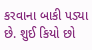કરવાના બાકી પડ્યા છે. શુઈ કિયો છો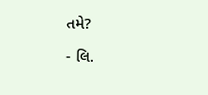તમે?

- લિ.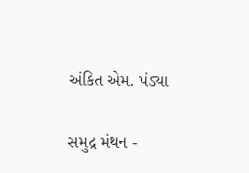અંકિત એમ. પંડ્યા

સમુદ્ર મંથન -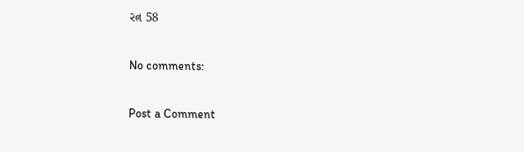રત્ન 58

No comments:

Post a Comment